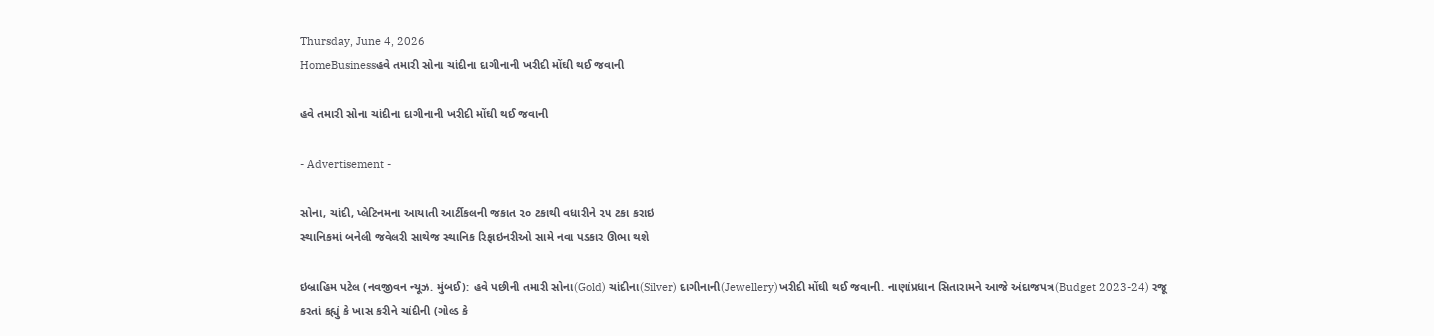Thursday, June 4, 2026
HomeBusinessહવે તમારી સોના ચાંદીના દાગીનાની ખરીદી મોંઘી થઈ જવાની

હવે તમારી સોના ચાંદીના દાગીનાની ખરીદી મોંઘી થઈ જવાની

- Advertisement -

સોના, ચાંદી, પ્લેટિનમના આયાતી આર્ટીકલની જકાત ૨૦ ટકાથી વધારીને ૨૫ ટકા કરાઇ
સ્થાનિકમાં બનેલી જવેલરી સાથેજ સ્થાનિક રિફાઇનરીઓ સામે નવા પડકાર ઊભા થશે

ઇબ્રાહિમ પટેલ (નવજીવન ન્યૂઝ. મુંબઈ): હવે પછીની તમારી સોના(Gold) ચાંદીના(Silver) દાગીનાની(Jewellery)ખરીદી મોંઘી થઈ જવાની. નાણાંપ્રધાન સિતારામને આજે અંદાજપત્ર(Budget 2023-24) રજૂ કરતાં કહ્યું કે ખાસ કરીને ચાંદીની (ગોલ્ડ કે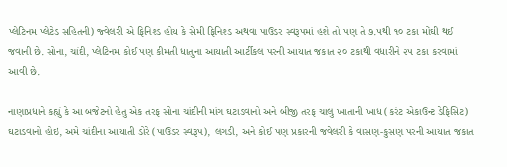પ્લેટિનમ પ્લેટેડ સહિતની) જ્વેલરી એ ફિનિશ્ડ હોય કે સેમી ફિનિશ્ડ અથવા પાઉડર સ્વરૂપમાં હશે તો પણ તે ૭.૫થી ૧૦ ટકા મોંઘી થઈ જવાની છે. સોના, ચાંદી, પ્લેટિનમ કોઈ પણ કીમતી ધાતુના આયાતી આર્ટીકલ પરની આયાત જકાત ૨૦ ટકાથી વધારીને ૨૫ ટકા કરવામાં આવી છે.

નાણાપ્રધાને કહ્યું કે આ બજેટનો હેતુ એક તરફ સોના ચાંદીની માંગ ઘટાડવાનો અને બીજી તરફ ચાલુ ખાતાની ખાધ (કરંટ એકાઉન્ટ ડેફિસિટ) ઘટાડવાનો હોઇ, અમે ચાંદીના આયાતી ડોરે (પાઉડર સ્વરૂપ), લગડી, અને કોઈ પણ પ્રકારની જવેલરી કે વાસણ-કુસણ પરની આયાત જકાત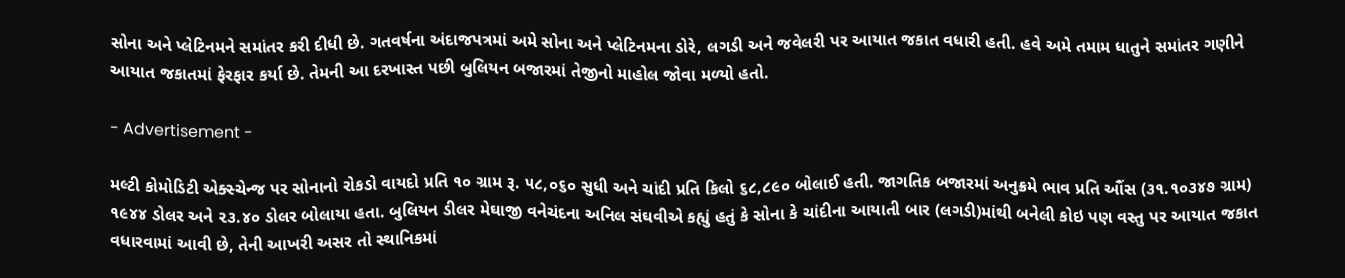સોના અને પ્લેટિનમને સમાંતર કરી દીધી છે. ગતવર્ષના અંદાજપત્રમાં અમે સોના અને પ્લેટિનમના ડોરે, લગડી અને જવેલરી પર આયાત જકાત વધારી હતી. હવે અમે તમામ ધાતુને સમાંતર ગણીને આયાત જકાતમાં ફેરફાર કર્યા છે. તેમની આ દરખાસ્ત પછી બુલિયન બજારમાં તેજીનો માહોલ જોવા મળ્યો હતો.

- Advertisement -

મલ્ટી કોમોડિટી એક્સ્ચેન્જ પર સોનાનો રોકડો વાયદો પ્રતિ ૧૦ ગ્રામ રૂ. ૫૮,૦૬૦ સુધી અને ચાંદી પ્રતિ કિલો ૬૮,૮૯૦ બોલાઈ હતી. જાગતિક બજારમાં અનુક્રમે ભાવ પ્રતિ ઔંસ (૩૧.૧૦૩૪૭ ગ્રામ) ૧૯૪૪ ડોલર અને ૨૩.૪૦ ડોલર બોલાયા હતા. બુલિયન ડીલર મેઘાજી વનેચંદના અનિલ સંઘવીએ કહ્યું હતું કે સોના કે ચાંદીના આયાતી બાર (લગડી)માંથી બનેલી કોઇ પણ વસ્તુ પર આયાત જકાત વધારવામાં આવી છે, તેની આખરી અસર તો સ્થાનિકમાં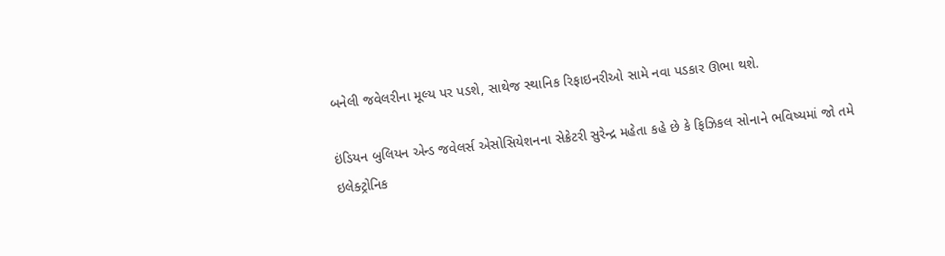બનેલી જવેલરીના મૂલ્ય પર પડશે, સાથેજ સ્થાનિક રિફાઇનરીઓ સામે નવા પડકાર ઊભા થશે.

ઇંડિયન બુલિયન એન્ડ જવેલર્સ એસોસિયેશનના સેક્રેટરી સુરેન્દ્ર મહેતા કહે છે કે ફિઝિકલ સોનાને ભવિષ્યમાં જો તમે ઇલેક્ટ્રોનિક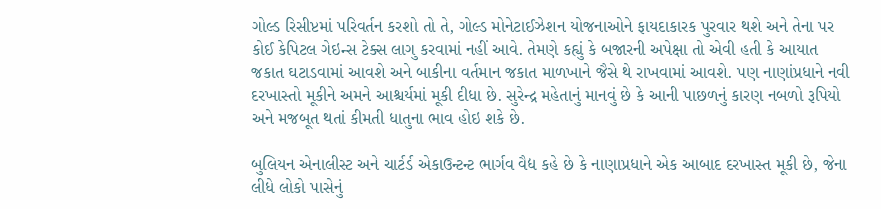ગોલ્ડ રિસીપ્ટમાં પરિવર્તન કરશો તો તે, ગોલ્ડ મોનેટાઈઝેશન યોજનાઓને ફાયદાકારક પુરવાર થશે અને તેના પર કોઈ કેપિટલ ગેઇન્સ ટેક્સ લાગુ કરવામાં નહીં આવે. તેમણે કહ્યું કે બજારની અપેક્ષા તો એવી હતી કે આયાત જકાત ઘટાડવામાં આવશે અને બાકીના વર્તમાન જકાત માળખાને જૈસે થે રાખવામાં આવશે. પણ નાણાંપ્રધાને નવી દરખાસ્તો મૂકીને અમને આશ્ચર્યમાં મૂકી દીધા છે. સુરેન્દ્ર મહેતાનું માનવું છે કે આની પાછળનું કારણ નબળો રૂપિયો અને મજબૂત થતાં કીમતી ધાતુના ભાવ હોઇ શકે છે.

બુલિયન એનાલીસ્ટ અને ચાર્ટર્ડ એકાઉન્ટન્ટ ભાર્ગવ વૈદ્ય કહે છે કે નાણાપ્રધાને એક આબાદ દરખાસ્ત મૂકી છે, જેના લીધે લોકો પાસેનું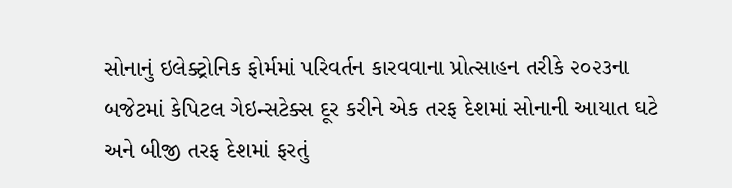સોનાનું ઇલેક્ટ્રોનિક ફોર્મમાં પરિવર્તન કારવવાના પ્રોત્સાહન તરીકે ૨૦૨૩ના બજેટમાં કેપિટલ ગેઇન્સટેક્સ દૂર કરીને એક તરફ દેશમાં સોનાની આયાત ઘટે અને બીજી તરફ દેશમાં ફરતું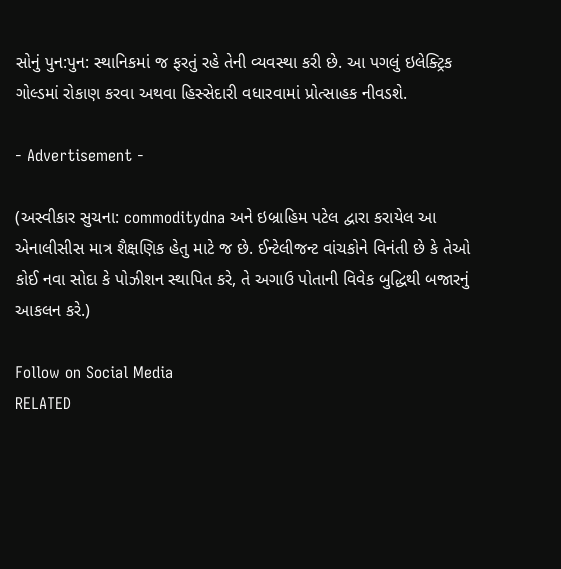સોનું પુન:પુન: સ્થાનિકમાં જ ફરતું રહે તેની વ્યવસ્થા કરી છે. આ પગલું ઇલેક્ટ્રિક ગોલ્ડમાં રોકાણ કરવા અથવા હિસ્સેદારી વધારવામાં પ્રોત્સાહક નીવડશે.

- Advertisement -

(અસ્વીકાર સુચના: commoditydna અને ઇબ્રાહિમ પટેલ દ્વારા કરાયેલ આ એનાલીસીસ માત્ર શૈક્ષણિક હેતુ માટે જ છે. ઈન્ટેલીજન્ટ વાંચકોને વિનંતી છે કે તેઓ કોઈ નવા સોદા કે પોઝીશન સ્થાપિત કરે, તે અગાઉ પોતાની વિવેક બુદ્ધિથી બજારનું આકલન કરે.)

Follow on Social Media
RELATED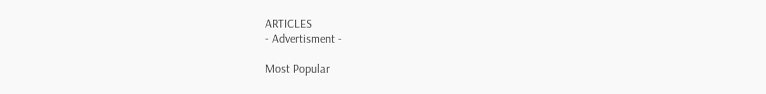ARTICLES
- Advertisment -

Most Popular